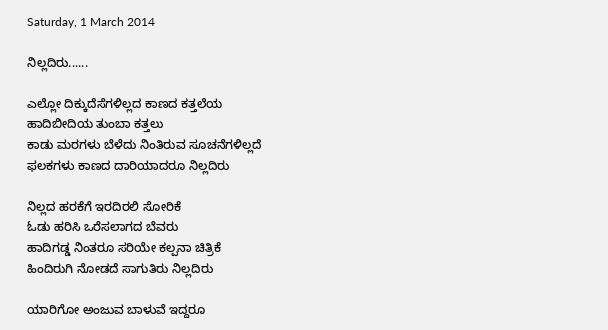Saturday, 1 March 2014

ನಿಲ್ಲದಿರು......

ಎಲ್ಲೋ ದಿಕ್ಕುದೆಸೆಗಳಿಲ್ಲದ ಕಾಣದ ಕತ್ತಲೆಯ
ಹಾದಿಬೀದಿಯ ತುಂಬಾ ಕತ್ತಲು
ಕಾಡು ಮರಗಳು ಬೆಳೆದು ನಿಂತಿರುವ ಸೂಚನೆಗಳಿಲ್ಲದೆ
ಫಲಕಗಳು ಕಾಣದ ದಾರಿಯಾದರೂ ನಿಲ್ಲದಿರು

ನಿಲ್ಲದ ಹರಕೆಗೆ ಇರದಿರಲಿ ಸೋರಿಕೆ
ಓಡು ಹರಿಸಿ ಒರೆಸಲಾಗದ ಬೆವರು
ಹಾದಿಗಡ್ಡ ನಿಂತರೂ ಸರಿಯೇ ಕಲ್ಪನಾ ಚಿತ್ರಿಕೆ
ಹಿಂದಿರುಗಿ ನೋಡದೆ ಸಾಗುತಿರು ನಿಲ್ಲದಿರು

ಯಾರಿಗೋ ಅಂಜುವ ಬಾಳುವೆ ಇದ್ದರೂ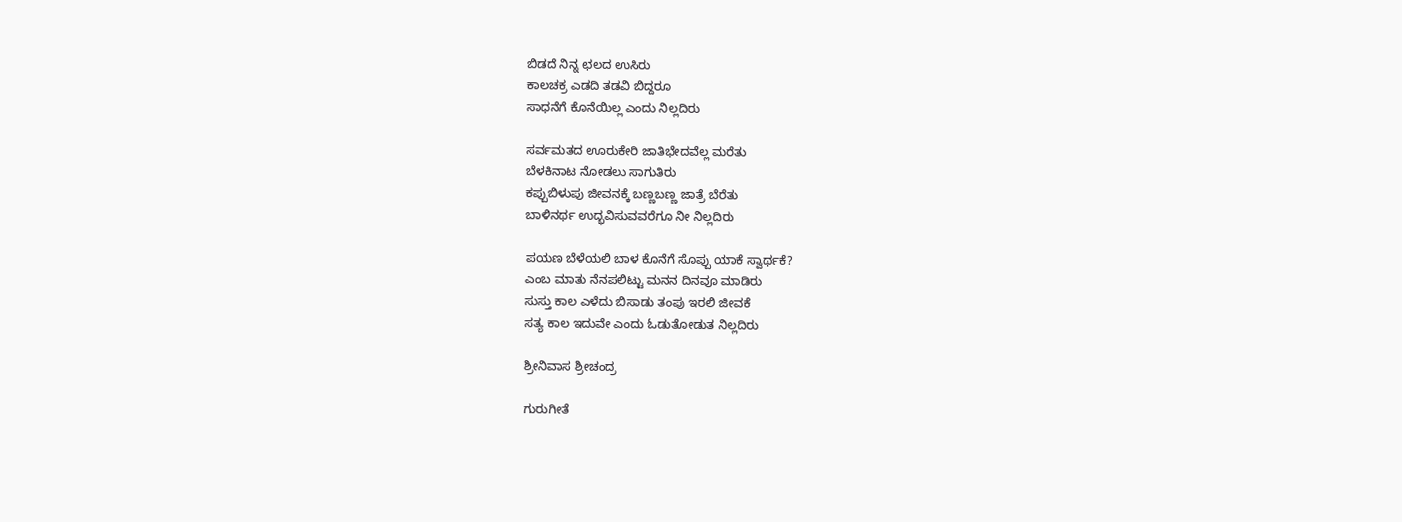ಬಿಡದೆ ನಿನ್ನ ಛಲದ ಉಸಿರು
ಕಾಲಚಕ್ರ ಎಡದಿ ತಡವಿ ಬಿದ್ದರೂ
ಸಾಧನೆಗೆ ಕೊನೆಯಿಲ್ಲ ಎಂದು ನಿಲ್ಲದಿರು

ಸರ್ವಮತದ ಊರುಕೇರಿ ಜಾತಿಭೇದವೆಲ್ಲ ಮರೆತು
ಬೆಳಕಿನಾಟ ನೋಡಲು ಸಾಗುತಿರು
ಕಪ್ಪುಬಿಳುಪು ಜೀವನಕ್ಕೆ ಬಣ್ಣಬಣ್ಣ ಜಾತ್ರೆ ಬೆರೆತು
ಬಾಳಿನರ್ಥ ಉದ್ಭವಿಸುವವರೆಗೂ ನೀ ನಿಲ್ಲದಿರು

ಪಯಣ ಬೆಳೆಯಲಿ ಬಾಳ ಕೊನೆಗೆ ಸೊಪ್ಪು ಯಾಕೆ ಸ್ವಾರ್ಥಕೆ?
ಎಂಬ ಮಾತು ನೆನಪಲಿಟ್ಟು ಮನನ ದಿನವೂ ಮಾಡಿರು
ಸುಸ್ತು ಕಾಲ ಎಳೆದು ಬಿಸಾಡು ತಂಪು ಇರಲಿ ಜೀವಕೆ
ಸತ್ಯ ಕಾಲ ಇದುವೇ ಎಂದು ಓಡುತೋಡುತ ನಿಲ್ಲದಿರು

ಶ್ರೀನಿವಾಸ ಶ್ರೀಚಂದ್ರ

ಗುರುಗೀತೆ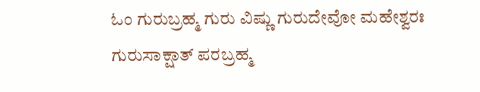ಓಂ ಗುರುಬ್ರಹ್ಮ ಗುರು ವಿಷ್ಣು ಗುರುದೇವೋ ಮಹೇಶ್ವರಃ
ಗುರುಸಾಕ್ಷಾತ್ ಪರಬ್ರಹ್ಮ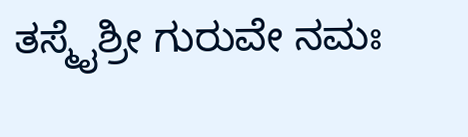ತಸ್ಮೈಶ್ರೀ ಗುರುವೇ ನಮಃ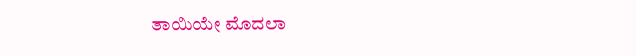ತಾಯಿಯೇ ಮೊದಲಾ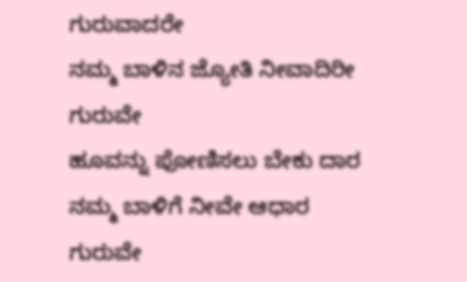ಗುರುವಾದರೇ
ನಮ್ಮ ಬಾಳಿನ ಜ್ಯೋತಿ ನೀವಾದಿರೀ
ಗುರುವೇ
ಹೂವನ್ನು ಪೋಣಿಸಲು ಬೇಕು ದಾರ
ನಮ್ಮ ಬಾಳಿಗೆ ನೀವೇ ಆಧಾರ
ಗುರುವೇ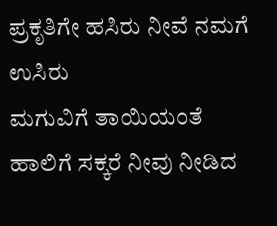ಪ್ರಕೃತಿಗೇ ಹಸಿರು ನೀವೆ ನಮಗೆ ಉಸಿರು
ಮಗುವಿಗೆ ತಾಯಿಯಂತೆ
ಹಾಲಿಗೆ ಸಕ್ಕರೆ ನೀವು ನೀಡಿದ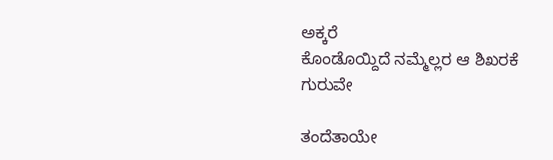ಅಕ್ಕರೆ
ಕೊಂಡೊಯ್ದಿದೆ ನಮ್ಮೆಲ್ಲರ ಆ ಶಿಖರಕೆ
ಗುರುವೇ

ತಂದೆತಾಯೇ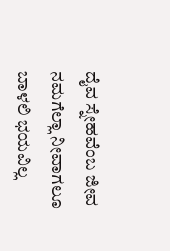ದೈವ ಸ್ನೇಹವೆಂಬ ಜೀವ
ನಮಗೆಲ್ಲಾ ನೀವಾಗಲೂ
ಬಾಳಲಿ ಭಯವಿಲ್ಲ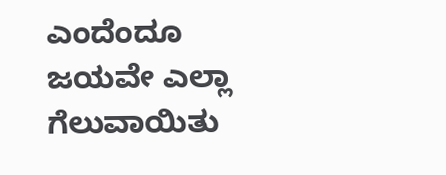ಎಂದೆಂದೂ ಜಯವೇ ಎಲ್ಲಾ
ಗೆಲುವಾಯಿತು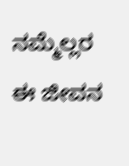ನಮ್ಮೆಲ್ಲರ ಈ ಜೀವನ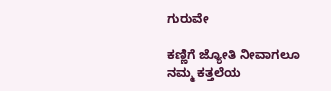ಗುರುವೇ

ಕಣ್ಣಿಗೆ ಜ್ಯೋತಿ ನೀವಾಗಲೂ
ನಮ್ಮ ಕತ್ತಲೆಯ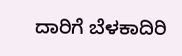ದಾರಿಗೆ ಬೆಳಕಾದಿರಿ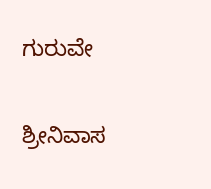ಗುರುವೇ

ಶ್ರೀನಿವಾಸ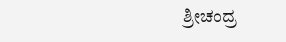ಶ್ರೀಚಂದ್ರ